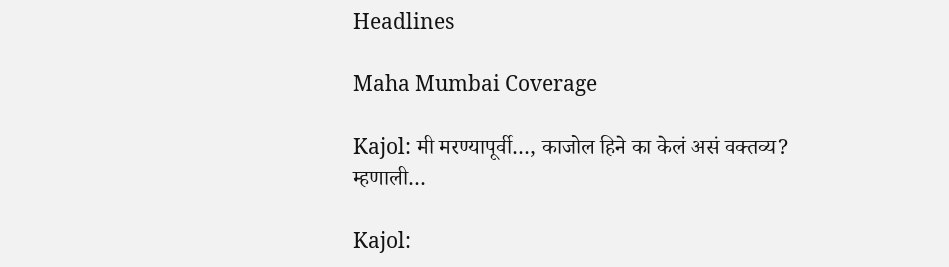Headlines

Maha Mumbai Coverage

Kajol: मी मरण्यापूर्वी…, काजोल हिने का केलं असं वक्तव्य? म्हणाली…

Kajol: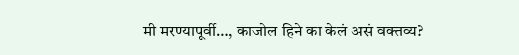मी मरण्यापूर्वी…, काजोल हिने का केलं असं वक्तव्य?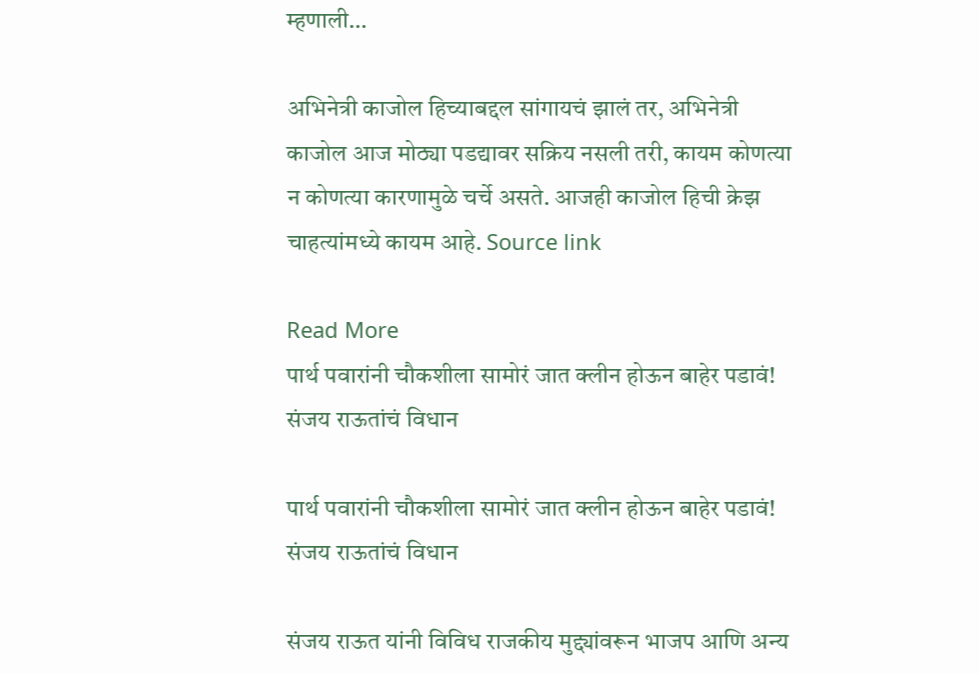म्हणाली…

अभिनेत्री काजोल हिच्याबद्दल सांगायचं झालं तर, अभिनेत्री काजोल आज मोठ्या पडद्यावर सक्रिय नसली तरी, कायम कोणत्या न कोणत्या कारणामुळे चर्चे असते. आजही काजोल हिची क्रेझ चाहत्यांमध्ये कायम आहे. Source link

Read More
पार्थ पवारांनी चौकशीला सामोरं जात क्लीन होऊन बाहेर पडावं! संजय राऊतांचं विधान

पार्थ पवारांनी चौकशीला सामोरं जात क्लीन होऊन बाहेर पडावं! संजय राऊतांचं विधान

संजय राऊत यांनी विविध राजकीय मुद्द्यांवरून भाजप आणि अन्य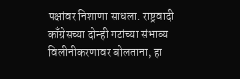पक्षांवर निशाणा साधला. राष्ट्रवादी काँग्रेसच्या दोन्ही गटांच्या संभाव्य विलीनीकरणावर बोलताना, हा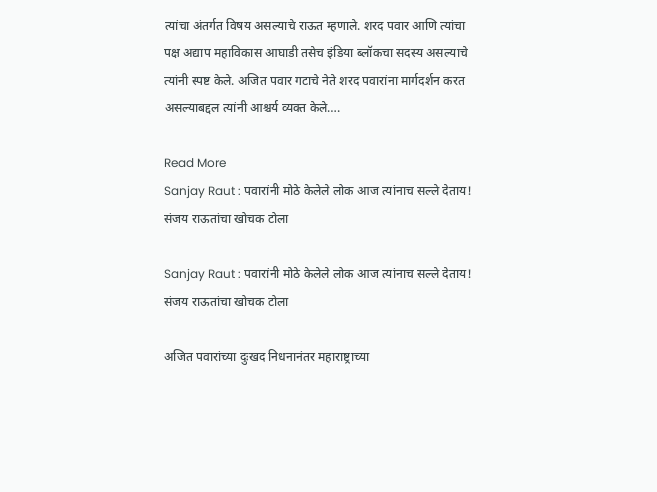त्यांचा अंतर्गत विषय असल्याचे राऊत म्हणाले. शरद पवार आणि त्यांचा पक्ष अद्याप महाविकास आघाडी तसेच इंडिया ब्लॉकचा सदस्य असल्याचे त्यांनी स्पष्ट केले. अजित पवार गटाचे नेते शरद पवारांना मार्गदर्शन करत असल्याबद्दल त्यांनी आश्चर्य व्यक्त केले….

Read More
Sanjay Raut : पवारांनी मोठे केलेले लोक आज त्यांनाच सल्ले देताय! संजय राऊतांचा खोचक टोला

Sanjay Raut : पवारांनी मोठे केलेले लोक आज त्यांनाच सल्ले देताय! संजय राऊतांचा खोचक टोला

अजित पवारांच्या दुःखद निधनानंतर महाराष्ट्राच्या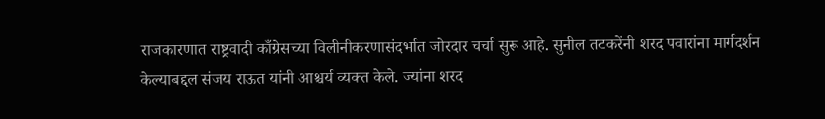राजकारणात राष्ट्रवादी काँग्रेसच्या विलीनीकरणासंदर्भात जोरदार चर्चा सुरू आहे. सुनील तटकरेंनी शरद पवारांना मार्गदर्शन केल्याबद्दल संजय राऊत यांनी आश्चर्य व्यक्त केले. ज्यांना शरद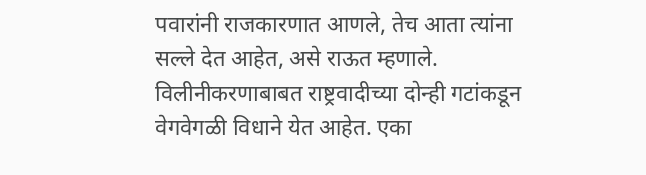पवारांनी राजकारणात आणले, तेच आता त्यांना सल्ले देत आहेत, असे राऊत म्हणाले. विलीनीकरणाबाबत राष्ट्रवादीच्या दोन्ही गटांकडून वेगवेगळी विधाने येत आहेत. एका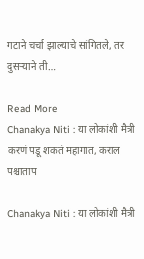गटाने चर्चा झाल्याचे सांगितले, तर दुसऱ्याने ती…

Read More
Chanakya Niti : या लोकांशी मैत्री करणं पडू शकतं महागात, कराल पश्चाताप

Chanakya Niti : या लोकांशी मैत्री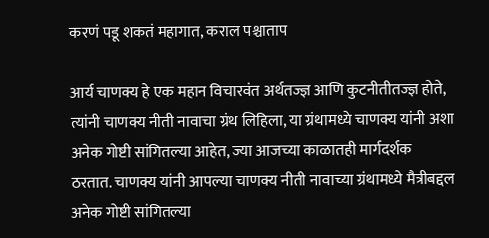करणं पडू शकतं महागात, कराल पश्चाताप

आर्य चाणक्य हे एक महान विचारवंत अर्थतज्ज्ञ आणि कुटनीतीतज्ज्ञ होते, त्यांनी चाणक्य नीती नावाचा ग्रंथ लिहिला, या ग्रंथामध्ये चाणक्य यांनी अशा अनेक गोष्टी सांगितल्या आहेत, ज्या आजच्या काळातही मार्गदर्शक ठरतात. चाणक्य यांनी आपल्या चाणक्य नीती नावाच्या ग्रंथामध्ये मैत्रीबद्दल अनेक गोष्टी सांगितल्या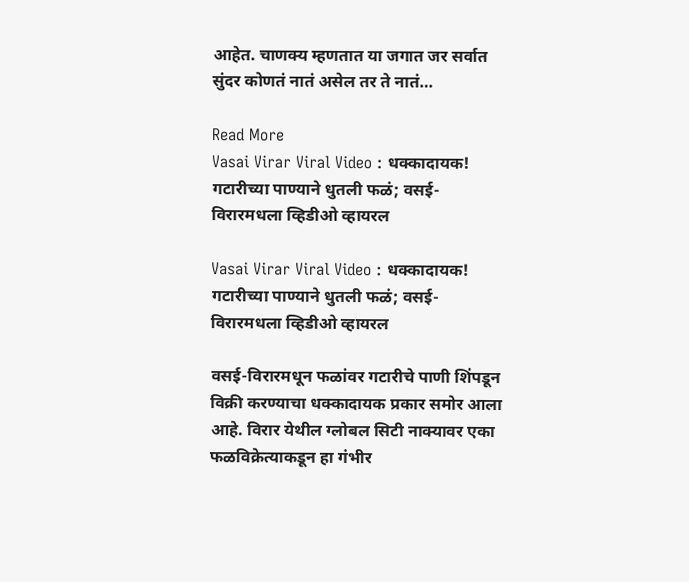आहेत. चाणक्य म्हणतात या जगात जर सर्वात सुंदर कोणतं नातं असेल तर ते नातं…

Read More
Vasai Virar Viral Video : धक्कादायक! गटारीच्या पाण्याने धुतली फळं; वसई-विरारमधला व्हिडीओ व्हायरल

Vasai Virar Viral Video : धक्कादायक! गटारीच्या पाण्याने धुतली फळं; वसई-विरारमधला व्हिडीओ व्हायरल

वसई-विरारमधून फळांवर गटारीचे पाणी शिंपडून विक्री करण्याचा धक्कादायक प्रकार समोर आला आहे. विरार येथील ग्लोबल सिटी नाक्यावर एका फळविक्रेत्याकडून हा गंभीर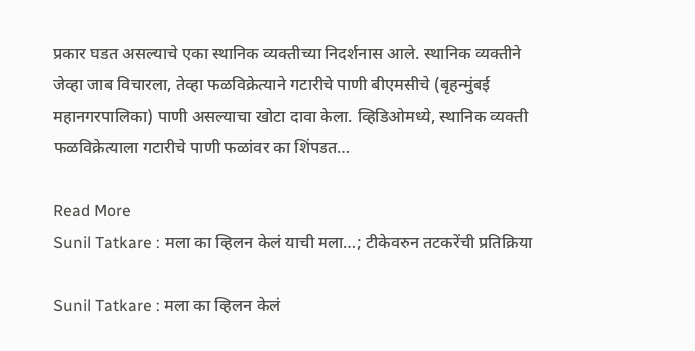प्रकार घडत असल्याचे एका स्थानिक व्यक्तीच्या निदर्शनास आले. स्थानिक व्यक्तीने जेव्हा जाब विचारला, तेव्हा फळविक्रेत्याने गटारीचे पाणी बीएमसीचे (बृहन्मुंबई महानगरपालिका) पाणी असल्याचा खोटा दावा केला. व्हिडिओमध्ये, स्थानिक व्यक्ती फळविक्रेत्याला गटारीचे पाणी फळांवर का शिंपडत…

Read More
Sunil Tatkare : मला का व्हिलन केलं याची मला…; टीकेवरुन तटकरेंची प्रतिक्रिया

Sunil Tatkare : मला का व्हिलन केलं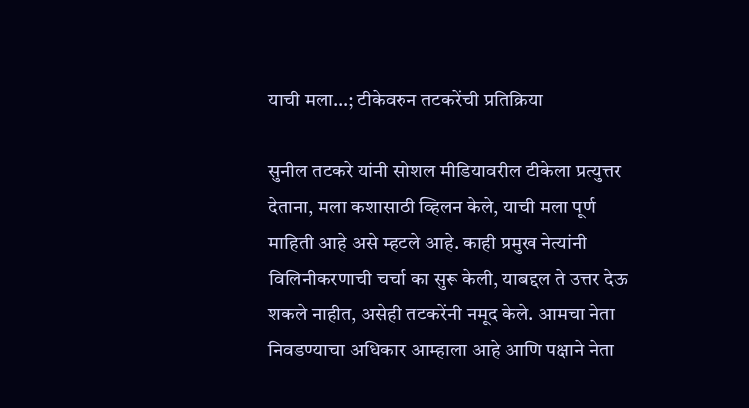याची मला…; टीकेवरुन तटकरेंची प्रतिक्रिया

सुनील तटकरे यांनी सोशल मीडियावरील टीकेला प्रत्युत्तर देताना, मला कशासाठी व्हिलन केले, याची मला पूर्ण माहिती आहे असे म्हटले आहे. काही प्रमुख नेत्यांनी विलिनीकरणाची चर्चा का सुरू केली, याबद्दल ते उत्तर देऊ शकले नाहीत, असेही तटकरेंनी नमूद केले. आमचा नेता निवडण्याचा अधिकार आम्हाला आहे आणि पक्षाने नेता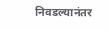निवडल्यानंतर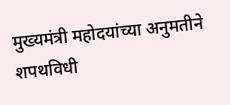मुख्यमंत्री महोदयांच्या अनुमतीने शपथविधी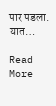पार पडला. यात…

Read More